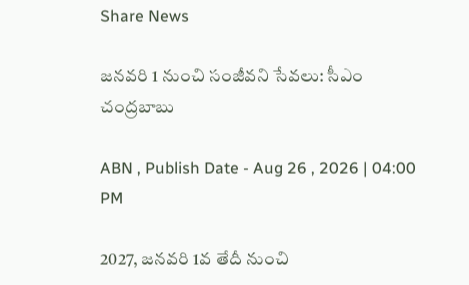Share News

జనవరి 1 నుంచి సంజీవని సేవలు: సీఎం చంద్రబాబు

ABN , Publish Date - Aug 26 , 2026 | 04:00 PM

2027, జనవరి 1వ తేదీ నుంచి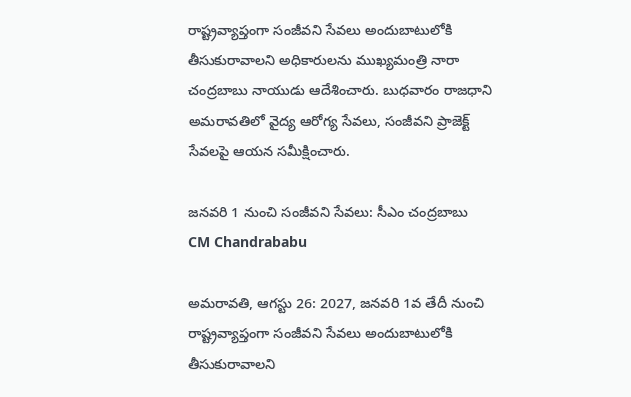రాష్ట్రవ్యాప్తంగా సంజీవని సేవలు అందుబాటులోకి తీసుకురావాలని అధికారులను ముఖ్యమంత్రి నారా చంద్రబాబు నాయుడు ఆదేశించారు. బుధవారం రాజధాని అమరావతిలో వైద్య ఆరోగ్య సేవలు, సంజీవని ప్రాజెక్ట్ సేవలపై ఆయన సమీక్షించారు.

జనవరి 1 నుంచి సంజీవని సేవలు: సీఎం చంద్రబాబు
CM Chandrababu

అమరావతి, ఆగస్టు 26: 2027, జనవరి 1వ తేదీ నుంచి రాష్ట్రవ్యాప్తంగా సంజీవని సేవలు అందుబాటులోకి తీసుకురావాలని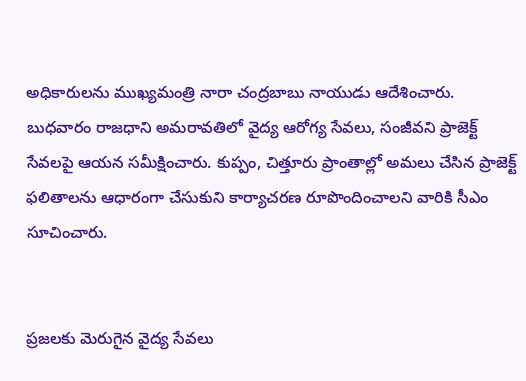అధికారులను ముఖ్యమంత్రి నారా చంద్రబాబు నాయుడు ఆదేశించారు. బుధవారం రాజధాని అమరావతిలో వైద్య ఆరోగ్య సేవలు, సంజీవని ప్రాజెక్ట్ సేవలపై ఆయన సమీక్షించారు. కుప్పం, చిత్తూరు ప్రాంతాల్లో అమలు చేసిన ప్రాజెక్ట్ ఫలితాలను ఆధారంగా చేసుకుని కార్యాచరణ రూపొందించాలని వారికి సీఎం సూచించారు.


ప్రజలకు మెరుగైన వైద్య సేవలు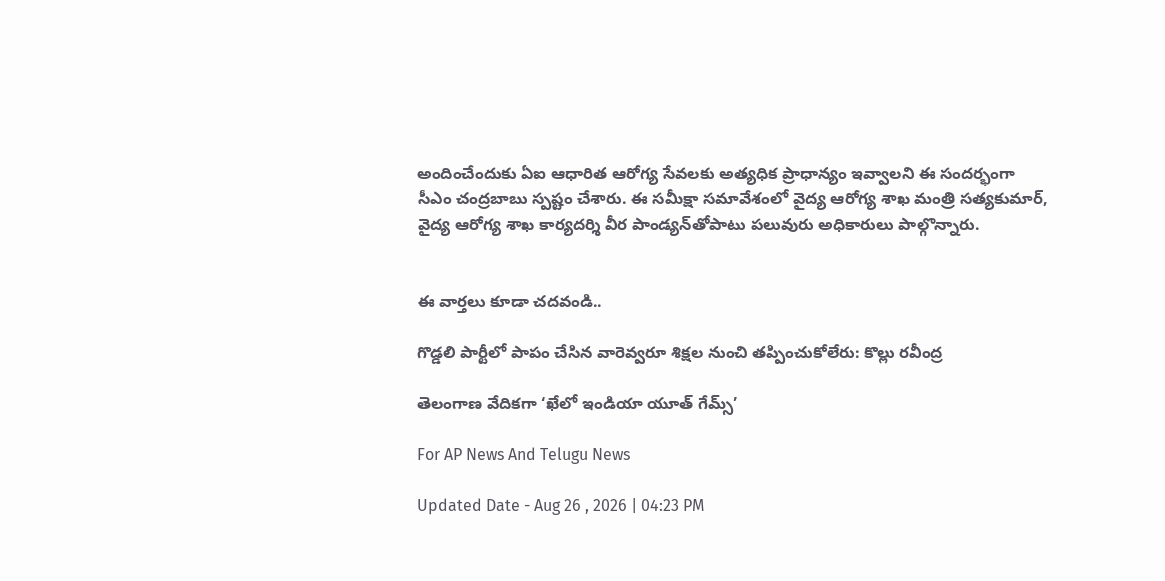అందించేందుకు ఏఐ ఆధారిత ఆరోగ్య సేవలకు అత్యధిక ప్రాధాన్యం ఇవ్వాలని ఈ సందర్భంగా సీఎం చంద్రబాబు స్పష్టం చేశారు. ఈ సమీక్షా సమావేశంలో వైద్య ఆరోగ్య శాఖ మంత్రి సత్యకుమార్, వైద్య ఆరోగ్య శాఖ కార్యదర్శి వీర పాండ్యన్‌తోపాటు పలువురు అధికారులు పాల్గొన్నారు.


ఈ వార్తలు కూడా చదవండి..

గొడ్డలి పార్టీలో పాపం చేసిన వారెవ్వరూ శిక్షల నుంచి తప్పించుకోలేరు: కొల్లు రవీంద్ర

తెలంగాణ వేదికగా ‘ఖేలో ఇండియా యూత్ గేమ్స్’

For AP News And Telugu News

Updated Date - Aug 26 , 2026 | 04:23 PM